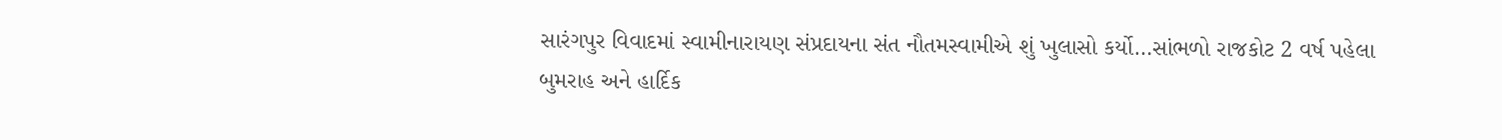સારંગપુર વિવાદમાં સ્વામીનારાયણ સંપ્રદાયના સંત નૌતમસ્વામીએ શું ખુલાસો કર્યો…સાંભળો રાજકોટ 2 વર્ષ પહેલા
બુમરાહ અને હાર્દિક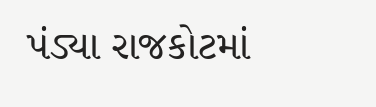પંડ્યા રાજકોટમાં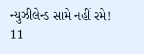ન્યુઝીલેન્ડ સામે નહીં રમે! 11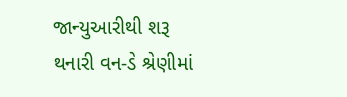જાન્યુઆરીથી શરૂ થનારી વન-ડે શ્રેણીમાં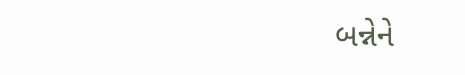બન્નેને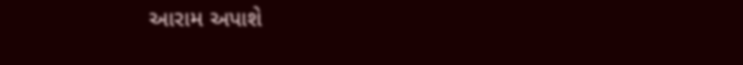આરામ અપાશે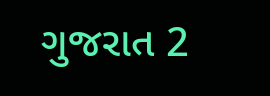ગુજરાત 2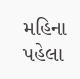મહિના પહેલા